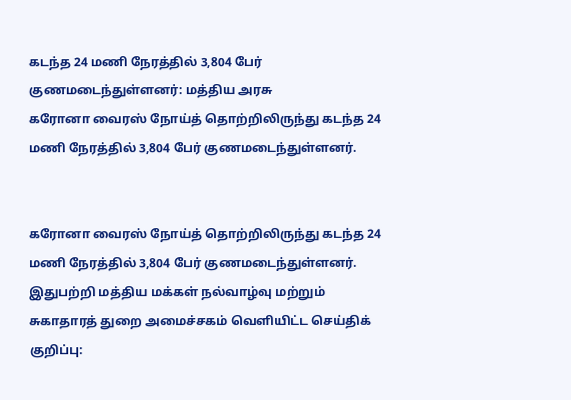கடந்த 24 மணி நேரத்தில் 3,804 பேர் குணமடைந்துள்ளனர்: மத்திய அரசு
கரோனா வைரஸ் நோய்த் தொற்றிலிருந்து கடந்த 24 மணி நேரத்தில் 3,804 பேர் குணமடைந்துள்ளனர்.


கரோனா வைரஸ் நோய்த் தொற்றிலிருந்து கடந்த 24 மணி நேரத்தில் 3,804 பேர் குணமடைந்துள்ளனர்.
இதுபற்றி மத்திய மக்கள் நல்வாழ்வு மற்றும் சுகாதாரத் துறை அமைச்சகம் வெளியிட்ட செய்திக் குறிப்பு: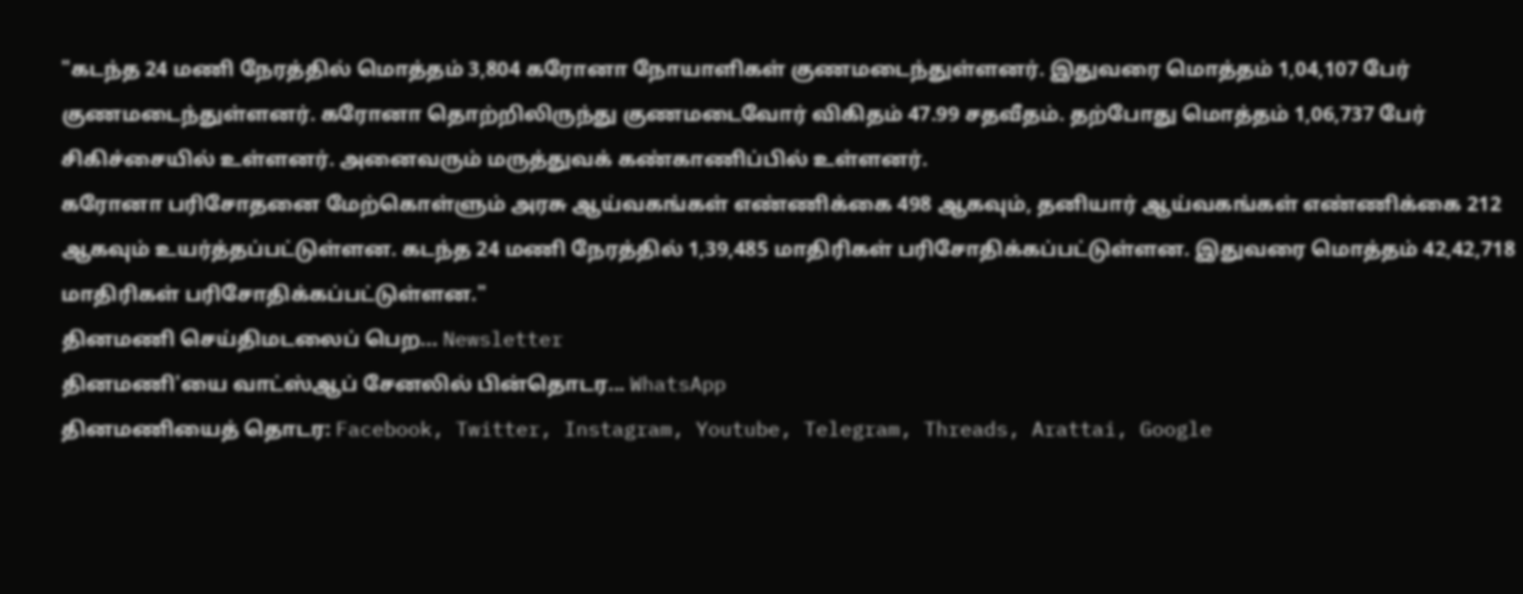"கடந்த 24 மணி நேரத்தில் மொத்தம் 3,804 கரோனா நோயாளிகள் குணமடைந்துள்ளனர். இதுவரை மொத்தம் 1,04,107 பேர் குணமடைந்துள்ளனர். கரோனா தொற்றிலிருந்து குணமடைவோர் விகிதம் 47.99 சதவீதம். தற்போது மொத்தம் 1,06,737 பேர் சிகிச்சையில் உள்ளனர். அனைவரும் மருத்துவக் கண்காணிப்பில் உள்ளனர்.
கரோனா பரிசோதனை மேற்கொள்ளும் அரசு ஆய்வகங்கள் எண்ணிக்கை 498 ஆகவும், தனியார் ஆய்வகங்கள் எண்ணிக்கை 212 ஆகவும் உயர்த்தப்பட்டுள்ளன. கடந்த 24 மணி நேரத்தில் 1,39,485 மாதிரிகள் பரிசோதிக்கப்பட்டுள்ளன. இதுவரை மொத்தம் 42,42,718 மாதிரிகள் பரிசோதிக்கப்பட்டுள்ளன."
தினமணி செய்திமடலைப் பெற... Newsletter
தினமணி'யை வாட்ஸ்ஆப் சேனலில் பின்தொடர... WhatsApp
தினமணியைத் தொடர: Facebook, Twitter, Instagram, Youtube, Telegram, Threads, Arattai, Google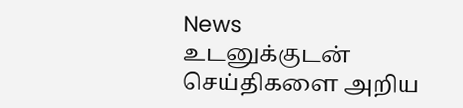News
உடனுக்குடன் செய்திகளை அறிய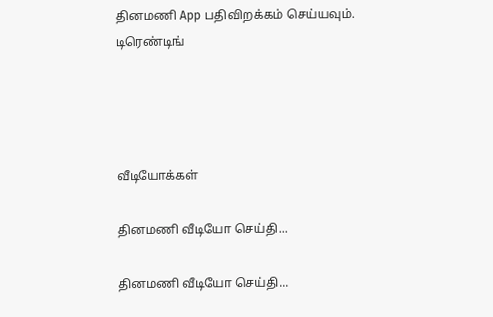தினமணி App பதிவிறக்கம் செய்யவும்.
டிரெண்டிங்




வீடியோக்கள்

தினமணி வீடியோ செய்தி...

தினமணி வீடியோ செய்தி...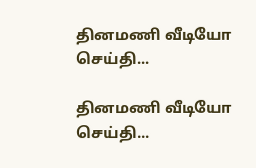தினமணி வீடியோ செய்தி...

தினமணி வீடியோ செய்தி...